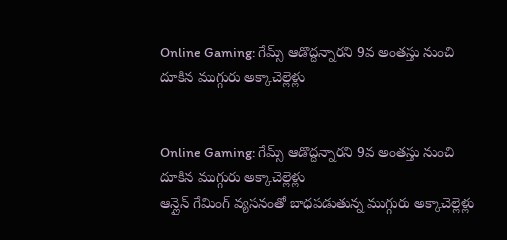Online Gaming: గేమ్స్ ఆడొద్దన్నారని 9వ అంతస్తు నుంచి దూకిన ముగ్గురు అక్కాచెల్లెళ్లు


Online Gaming: గేమ్స్ ఆడొద్దన్నారని 9వ అంతస్తు నుంచి దూకిన ముగ్గురు అక్కాచెల్లెళ్లు
ఆన్లైన్ గేమింగ్ వ్యసనంతో బాధపడుతున్న ముగ్గురు అక్కాచెల్లెళ్లు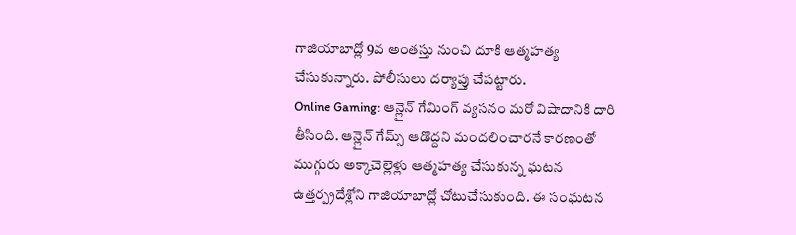గాజియాబాద్లో 9వ అంతస్తు నుంచి దూకి ఆత్మహత్య చేసుకున్నారు. పోలీసులు దర్యాప్తు చేపట్టారు.
Online Gaming: ఆన్లైన్ గేమింగ్ వ్యసనం మరో విషాదానికి దారి తీసింది. ఆన్లైన్ గేమ్స్ ఆడొద్దని మందలించారనే కారణంతో ముగ్గురు అక్కాచెల్లెళ్లు ఆత్మహత్య చేసుకున్న ఘటన ఉత్తర్ప్రదేశ్లోని గాజియాబాద్లో చోటుచేసుకుంది. ఈ సంఘటన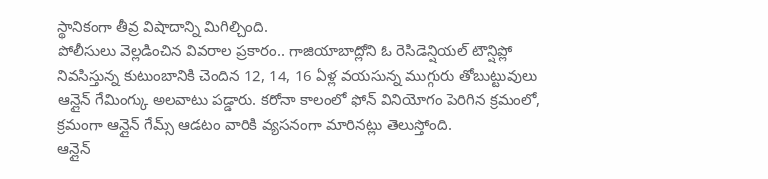స్థానికంగా తీవ్ర విషాదాన్ని మిగిల్చింది.
పోలీసులు వెల్లడించిన వివరాల ప్రకారం.. గాజియాబాద్లోని ఓ రెసిడెన్షియల్ టౌన్షిప్లో నివసిస్తున్న కుటుంబానికి చెందిన 12, 14, 16 ఏళ్ల వయసున్న ముగ్గురు తోబుట్టువులు ఆన్లైన్ గేమింగ్కు అలవాటు పడ్డారు. కరోనా కాలంలో ఫోన్ వినియోగం పెరిగిన క్రమంలో, క్రమంగా ఆన్లైన్ గేమ్స్ ఆడటం వారికి వ్యసనంగా మారినట్లు తెలుస్తోంది.
ఆన్లైన్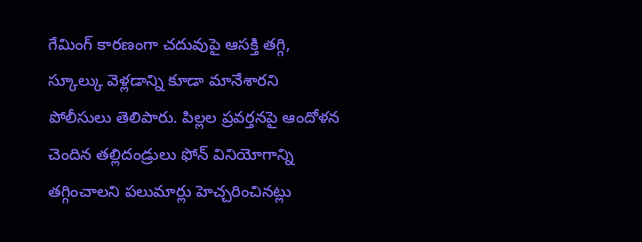గేమింగ్ కారణంగా చదువుపై ఆసక్తి తగ్గి, స్కూల్కు వెళ్లడాన్ని కూడా మానేశారని పోలీసులు తెలిపారు. పిల్లల ప్రవర్తనపై ఆందోళన చెందిన తల్లిదండ్రులు ఫోన్ వినియోగాన్ని తగ్గించాలని పలుమార్లు హెచ్చరించినట్లు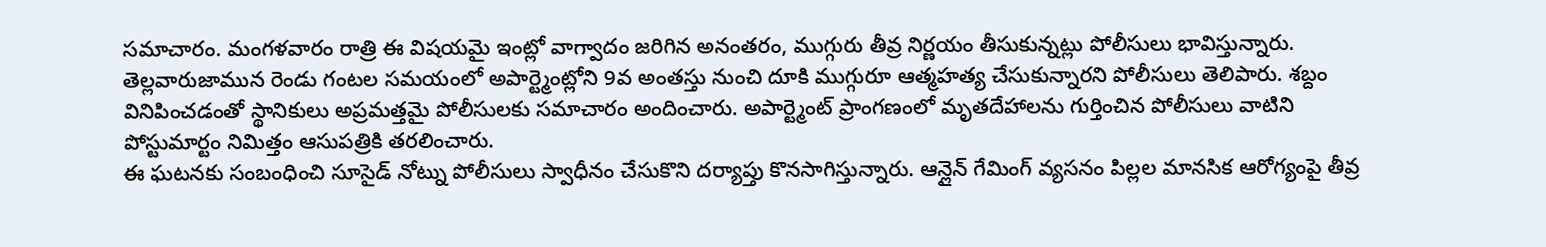సమాచారం. మంగళవారం రాత్రి ఈ విషయమై ఇంట్లో వాగ్వాదం జరిగిన అనంతరం, ముగ్గురు తీవ్ర నిర్ణయం తీసుకున్నట్లు పోలీసులు భావిస్తున్నారు.
తెల్లవారుజామున రెండు గంటల సమయంలో అపార్ట్మెంట్లోని 9వ అంతస్తు నుంచి దూకి ముగ్గురూ ఆత్మహత్య చేసుకున్నారని పోలీసులు తెలిపారు. శబ్దం వినిపించడంతో స్థానికులు అప్రమత్తమై పోలీసులకు సమాచారం అందించారు. అపార్ట్మెంట్ ప్రాంగణంలో మృతదేహాలను గుర్తించిన పోలీసులు వాటిని పోస్టుమార్టం నిమిత్తం ఆసుపత్రికి తరలించారు.
ఈ ఘటనకు సంబంధించి సూసైడ్ నోట్ను పోలీసులు స్వాధీనం చేసుకొని దర్యాప్తు కొనసాగిస్తున్నారు. ఆన్లైన్ గేమింగ్ వ్యసనం పిల్లల మానసిక ఆరోగ్యంపై తీవ్ర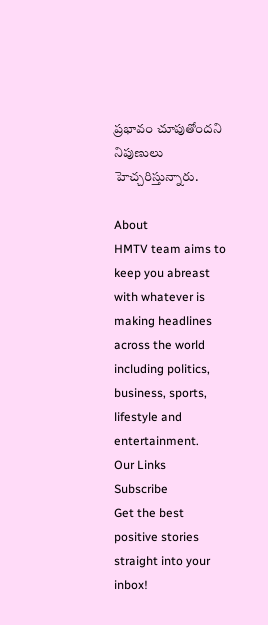ప్రభావం చూపుతోందని నిపుణులు హెచ్చరిస్తున్నారు.

About
HMTV team aims to keep you abreast with whatever is making headlines across the world including politics, business, sports, lifestyle and entertainment.
Our Links
Subscribe
Get the best positive stories straight into your inbox!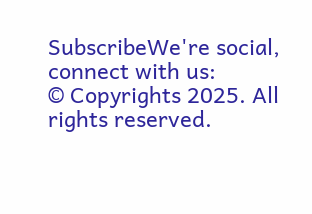SubscribeWe're social, connect with us:
© Copyrights 2025. All rights reserved.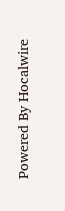Powered By Hocalwire